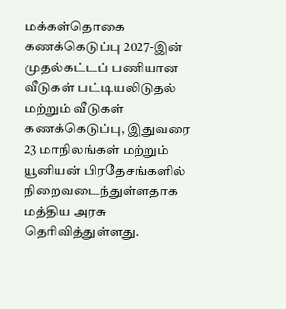மக்கள்தொகை கணக்கெடுப்பு 2027-இன் முதல்கட்டப் பணியான வீடுகள் பட்டியலிடுதல் மற்றும் வீடுகள் கணக்கெடுப்பு, இதுவரை 23 மாநிலங்கள் மற்றும் யூனியன் பிரதேசங்களில் நிறைவடைந்துள்ளதாக மத்திய அரசு தெரிவித்துள்ளது.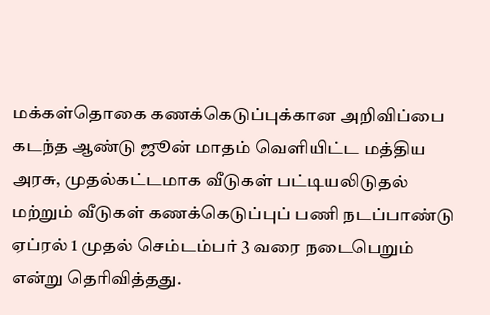மக்கள்தொகை கணக்கெடுப்புக்கான அறிவிப்பை கடந்த ஆண்டு ஜூன் மாதம் வெளியிட்ட மத்திய அரசு, முதல்கட்டமாக வீடுகள் பட்டியலிடுதல் மற்றும் வீடுகள் கணக்கெடுப்புப் பணி நடப்பாண்டு ஏப்ரல் 1 முதல் செம்டம்பர் 3 வரை நடைபெறும் என்று தெரிவித்தது.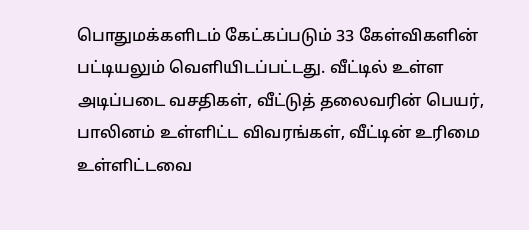பொதுமக்களிடம் கேட்கப்படும் 33 கேள்விகளின் பட்டியலும் வெளியிடப்பட்டது. வீட்டில் உள்ள அடிப்படை வசதிகள், வீட்டுத் தலைவரின் பெயர், பாலினம் உள்ளிட்ட விவரங்கள், வீட்டின் உரிமை உள்ளிட்டவை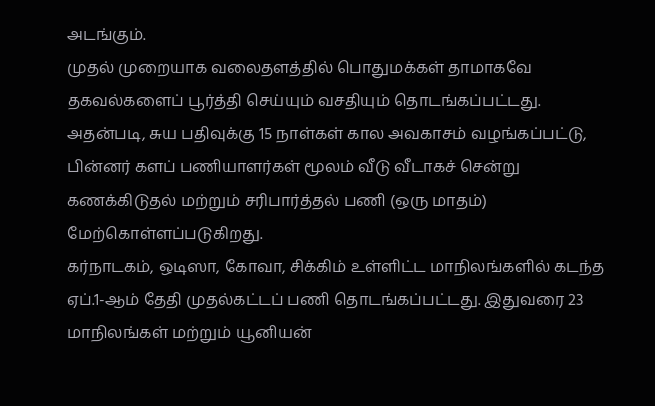அடங்கும்.
முதல் முறையாக வலைதளத்தில் பொதுமக்கள் தாமாகவே தகவல்களைப் பூர்த்தி செய்யும் வசதியும் தொடங்கப்பட்டது. அதன்படி, சுய பதிவுக்கு 15 நாள்கள் கால அவகாசம் வழங்கப்பட்டு, பின்னர் களப் பணியாளர்கள் மூலம் வீடு வீடாகச் சென்று கணக்கிடுதல் மற்றும் சரிபார்த்தல் பணி (ஒரு மாதம்) மேற்கொள்ளப்படுகிறது.
கர்நாடகம், ஒடிஸா, கோவா, சிக்கிம் உள்ளிட்ட மாநிலங்களில் கடந்த ஏப்.1-ஆம் தேதி முதல்கட்டப் பணி தொடங்கப்பட்டது. இதுவரை 23 மாநிலங்கள் மற்றும் யூனியன்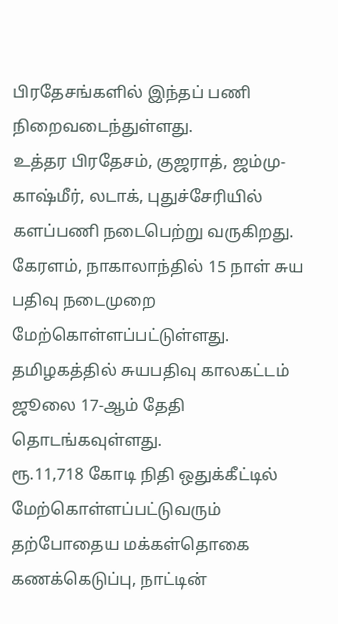பிரதேசங்களில் இந்தப் பணி நிறைவடைந்துள்ளது.
உத்தர பிரதேசம், குஜராத், ஜம்மு-காஷ்மீர், லடாக், புதுச்சேரியில் களப்பணி நடைபெற்று வருகிறது. கேரளம், நாகாலாந்தில் 15 நாள் சுய பதிவு நடைமுறை மேற்கொள்ளப்பட்டுள்ளது. தமிழகத்தில் சுயபதிவு காலகட்டம் ஜூலை 17-ஆம் தேதி தொடங்கவுள்ளது.
ரூ.11,718 கோடி நிதி ஒதுக்கீட்டில் மேற்கொள்ளப்பட்டுவரும் தற்போதைய மக்கள்தொகை கணக்கெடுப்பு, நாட்டின்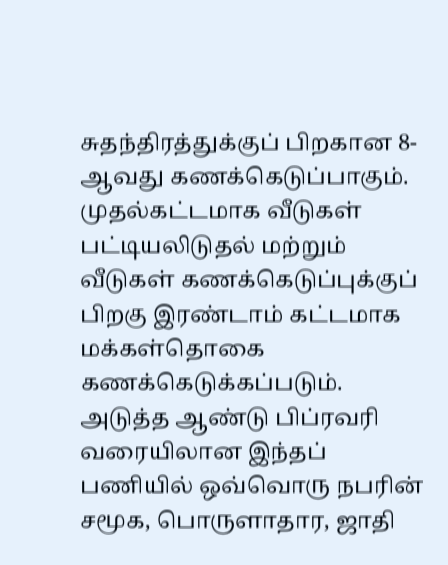சுதந்திரத்துக்குப் பிறகான 8-ஆவது கணக்கெடுப்பாகும். முதல்கட்டமாக வீடுகள் பட்டியலிடுதல் மற்றும் வீடுகள் கணக்கெடுப்புக்குப் பிறகு இரண்டாம் கட்டமாக மக்கள்தொகை கணக்கெடுக்கப்படும்.
அடுத்த ஆண்டு பிப்ரவரி வரையிலான இந்தப் பணியில் ஒவ்வொரு நபரின் சமூக, பொருளாதார, ஜாதி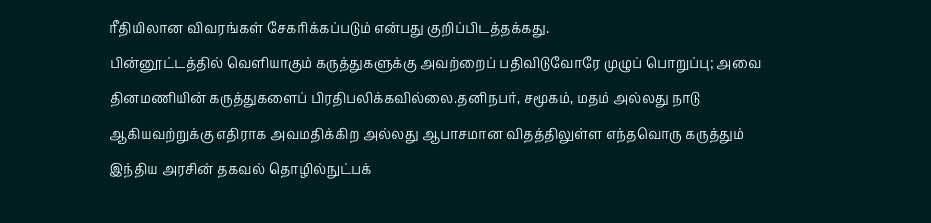ரீதியிலான விவரங்கள் சேகரிக்கப்படும் என்பது குறிப்பிடத்தக்கது.
பின்னூட்டத்தில் வெளியாகும் கருத்துகளுக்கு அவற்றைப் பதிவிடுவோரே முழுப் பொறுப்பு; அவை தினமணியின் கருத்துகளைப் பிரதிபலிக்கவில்லை.தனிநபர், சமூகம், மதம் அல்லது நாடு ஆகியவற்றுக்கு எதிராக அவமதிக்கிற அல்லது ஆபாசமான விதத்திலுள்ள எந்தவொரு கருத்தும் இந்திய அரசின் தகவல் தொழில்நுட்பக்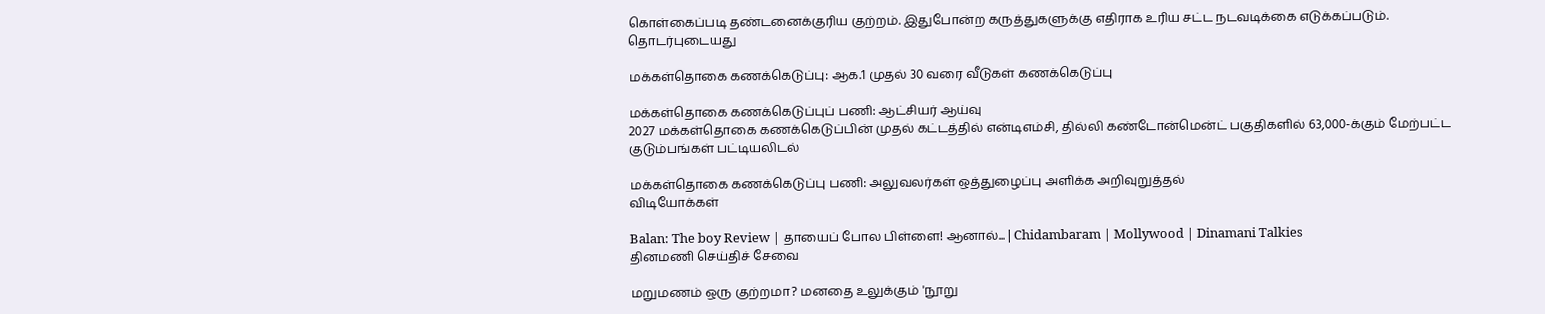கொள்கைப்படி தண்டனைக்குரிய குற்றம். இதுபோன்ற கருத்துகளுக்கு எதிராக உரிய சட்ட நடவடிக்கை எடுக்கப்படும்.
தொடர்புடையது

மக்கள்தொகை கணக்கெடுப்பு: ஆக.1 முதல் 30 வரை வீடுகள் கணக்கெடுப்பு

மக்கள்தொகை கணக்கெடுப்புப் பணி: ஆட்சியர் ஆய்வு
2027 மக்கள்தொகை கணக்கெடுப்பின் முதல் கட்டத்தில் என்டிஎம்சி, தில்லி கண்டோன்மென்ட் பகுதிகளில் 63,000-க்கும் மேற்பட்ட குடும்பங்கள் பட்டியலிடல்

மக்கள்தொகை கணக்கெடுப்பு பணி: அலுவலர்கள் ஒத்துழைப்பு அளிக்க அறிவுறுத்தல்
விடியோக்கள்

Balan: The boy Review | தாயைப் போல பிள்ளை! ஆனால்... | Chidambaram | Mollywood | Dinamani Talkies
தினமணி செய்திச் சேவை

மறுமணம் ஒரு குற்றமா? மனதை உலுக்கும் 'நூறு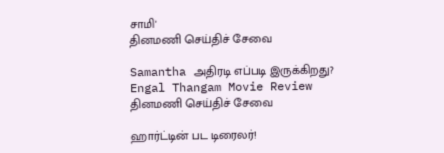சாமி'
தினமணி செய்திச் சேவை

Samantha அதிரடி எப்படி இருக்கிறது? Engal Thangam Movie Review
தினமணி செய்திச் சேவை

ஹார்ட்டின் பட டிரைலர்!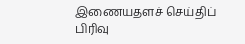இணையதளச் செய்திப் பிரிவு